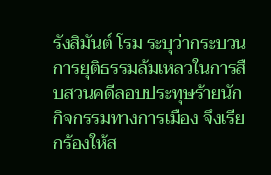รังสิมันต์ โรม ระบุว่ากระบวนการยุติธรรมล้มเหลวในการสืบสวนคดีลอบประทุษร้ายนักกิจกรรมทางการเมือง จึงเรียกร้องให้ส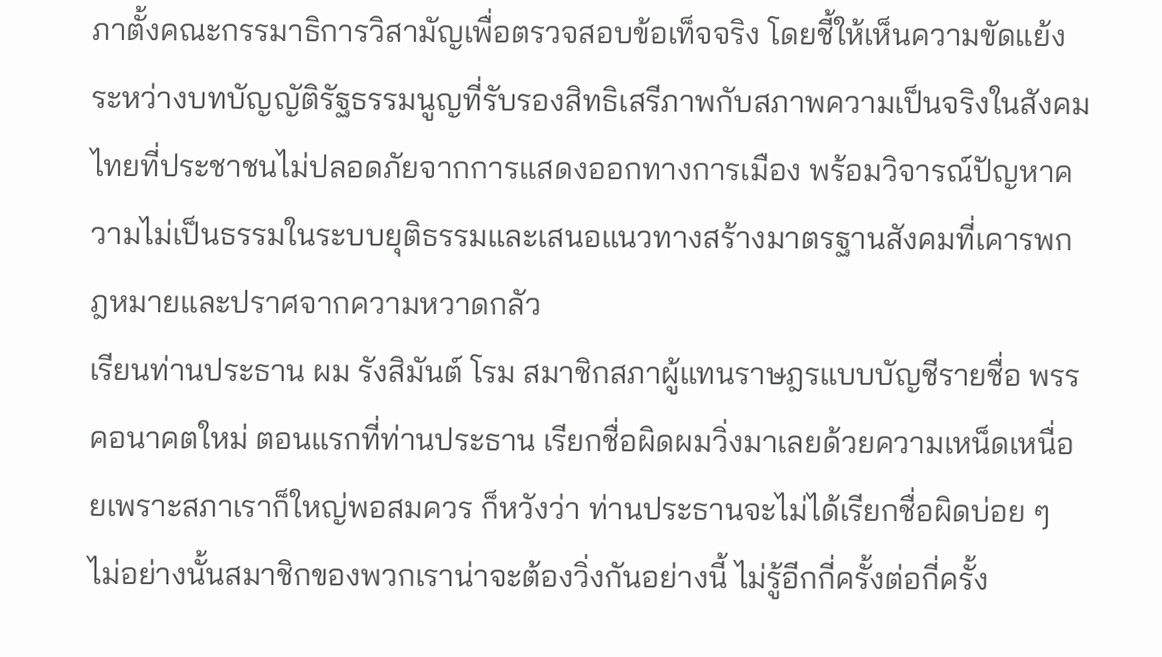ภาตั้งคณะกรรมาธิการวิสามัญเพื่อตรวจสอบข้อเท็จจริง โดยชี้ให้เห็นความขัดแย้งระหว่างบทบัญญัติรัฐธรรมนูญที่รับรองสิทธิเสรีภาพกับสภาพความเป็นจริงในสังคมไทยที่ประชาชนไม่ปลอดภัยจากการแสดงออกทางการเมือง พร้อมวิจารณ์ปัญหาความไม่เป็นธรรมในระบบยุติธรรมและเสนอแนวทางสร้างมาตรฐานสังคมที่เคารพกฎหมายและปราศจากความหวาดกลัว
เรียนท่านประธาน ผม รังสิมันต์ โรม สมาชิกสภาผู้แทนราษฎรแบบบัญชีรายชื่อ พรรคอนาคตใหม่ ตอนแรกที่ท่านประธาน เรียกชื่อผิดผมวิ่งมาเลยด้วยความเหน็ดเหนื่อยเพราะสภาเราก็ใหญ่พอสมควร ก็หวังว่า ท่านประธานจะไม่ได้เรียกชื่อผิดบ่อย ๆ ไม่อย่างนั้นสมาชิกของพวกเราน่าจะต้องวิ่งกันอย่างนี้ ไม่รู้อีกกี่ครั้งต่อกี่ครั้ง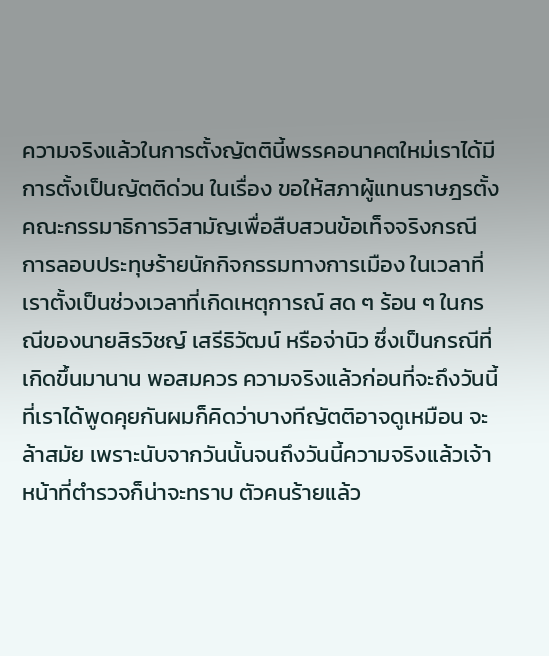ความจริงแล้วในการตั้งญัตตินี้พรรคอนาคตใหม่เราได้มีการตั้งเป็นญัตติด่วน ในเรื่อง ขอให้สภาผู้แทนราษฎรตั้งคณะกรรมาธิการวิสามัญเพื่อสืบสวนข้อเท็จจริงกรณี การลอบประทุษร้ายนักกิจกรรมทางการเมือง ในเวลาที่เราตั้งเป็นช่วงเวลาที่เกิดเหตุการณ์ สด ๆ ร้อน ๆ ในกรณีของนายสิรวิชญ์ เสรีธิวัฒน์ หรือจ่านิว ซึ่งเป็นกรณีที่เกิดขึ้นมานาน พอสมควร ความจริงแล้วก่อนที่จะถึงวันนี้ที่เราได้พูดคุยกันผมก็คิดว่าบางทีญัตติอาจดูเหมือน จะล้าสมัย เพราะนับจากวันนั้นจนถึงวันนี้ความจริงแล้วเจ้าหน้าที่ตำรวจก็น่าจะทราบ ตัวคนร้ายแล้ว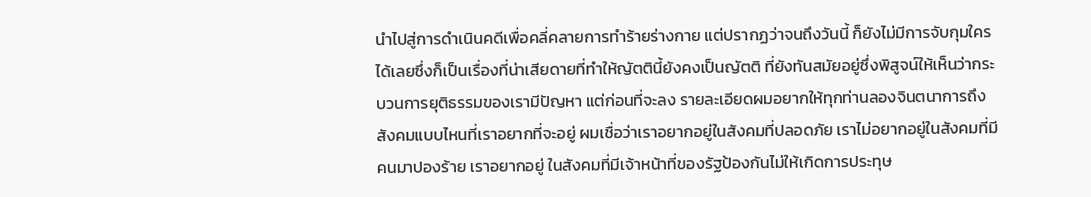นำไปสู่การดำเนินคดีเพื่อคลี่คลายการทำร้ายร่างกาย แต่ปรากฏว่าจนถึงวันนี้ ก็ยังไม่มีการจับกุมใครได้เลยซึ่งก็เป็นเรื่องที่น่าเสียดายที่ทำให้ญัตตินี้ยังคงเป็นญัตติ ที่ยังทันสมัยอยู่ซึ่งพิสูจน์ให้เห็นว่ากระบวนการยุติธรรมของเรามีปัญหา แต่ก่อนที่จะลง รายละเอียดผมอยากให้ทุกท่านลองจินตนาการถึงสังคมแบบไหนที่เราอยากที่จะอยู่ ผมเชื่อว่าเราอยากอยู่ในสังคมที่ปลอดภัย เราไม่อยากอยู่ในสังคมที่มีคนมาปองร้าย เราอยากอยู่ ในสังคมที่มีเจ้าหน้าที่ของรัฐป้องกันไม่ให้เกิดการประทุษ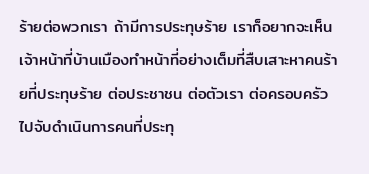ร้ายต่อพวกเรา ถ้ามีการประทุษร้าย เราก็อยากจะเห็นเจ้าหน้าที่บ้านเมืองทำหน้าที่อย่างเต็มที่สืบเสาะหาคนร้ายที่ประทุษร้าย ต่อประชาชน ต่อตัวเรา ต่อครอบครัวไปจับดำเนินการคนที่ประทุ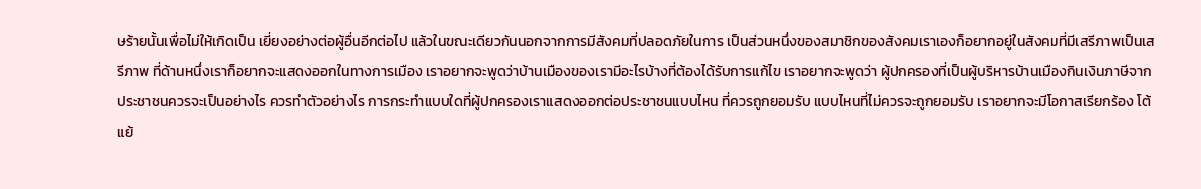ษร้ายนั้นเพื่อไม่ให้เกิดเป็น เยี่ยงอย่างต่อผู้อื่นอีกต่อไป แล้วในขณะเดียวกันนอกจากการมีสังคมที่ปลอดภัยในการ เป็นส่วนหนึ่งของสมาชิกของสังคมเราเองก็อยากอยู่ในสังคมที่มีเสรีภาพเป็นเสรีภาพ ที่ด้านหนึ่งเราก็อยากจะแสดงออกในทางการเมือง เราอยากจะพูดว่าบ้านเมืองของเรามีอะไรบ้างที่ต้องได้รับการแก้ไข เราอยากจะพูดว่า ผู้ปกครองที่เป็นผู้บริหารบ้านเมืองกินเงินภาษีจากประชาชนควรจะเป็นอย่างไร ควรทำตัวอย่างไร การกระทำแบบใดที่ผู้ปกครองเราแสดงออกต่อประชาชนแบบไหน ที่ควรถูกยอมรับ แบบไหนที่ไม่ควรจะถูกยอมรับ เราอยากจะมีโอกาสเรียกร้อง โต้แย้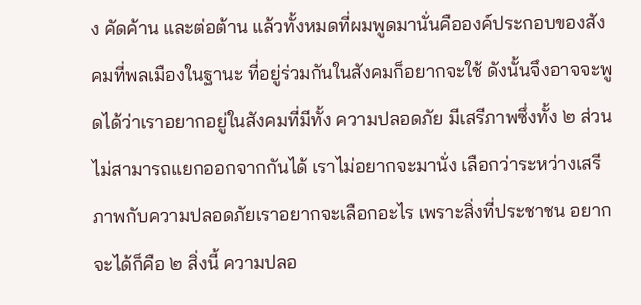ง คัดค้าน และต่อต้าน แล้วทั้งหมดที่ผมพูดมานั่นคือองค์ประกอบของสังคมที่พลเมืองในฐานะ ที่อยู่ร่วมกันในสังคมก็อยากจะใช้ ดังนั้นจึงอาจจะพูดได้ว่าเราอยากอยู่ในสังคมที่มีทั้ง ความปลอดภัย มีเสรีภาพซึ่งทั้ง ๒ ส่วนไม่สามารถแยกออกจากกันได้ เราไม่อยากจะมานั่ง เลือกว่าระหว่างเสรีภาพกับความปลอดภัยเราอยากจะเลือกอะไร เพราะสิ่งที่ประชาชน อยากจะได้ก็คือ ๒ สิ่งนี้ ความปลอ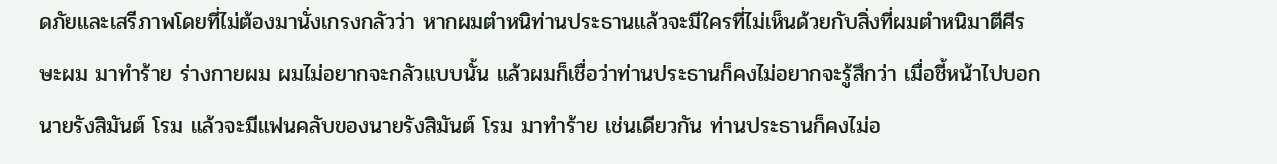ดภัยและเสรีภาพโดยที่ไม่ต้องมานั่งเกรงกลัวว่า หากผมตำหนิท่านประธานแล้วจะมีใครที่ไม่เห็นด้วยกับสิ่งที่ผมตำหนิมาตีศีรษะผม มาทำร้าย ร่างกายผม ผมไม่อยากจะกลัวแบบนั้น แล้วผมก็เชื่อว่าท่านประธานก็คงไม่อยากจะรู้สึกว่า เมื่อชี้หน้าไปบอกนายรังสิมันต์ โรม แล้วจะมีแฟนคลับของนายรังสิมันต์ โรม มาทำร้าย เช่นเดียวกัน ท่านประธานก็คงไม่อ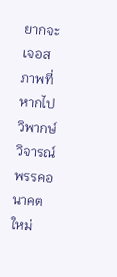ยากจะเจอสภาพที่หากไปวิพากษ์วิจารณ์พรรคอนาคตใหม่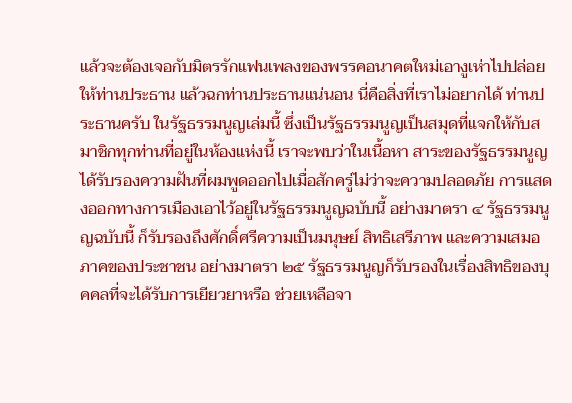แล้วจะต้องเจอกับมิตรรักแฟนเพลงของพรรคอนาคตใหม่เอางูเห่าไปปล่อยให้ท่านประธาน แล้วฉกท่านประธานแน่นอน นี่คือสิ่งที่เราไม่อยากได้ ท่านประธานครับ ในรัฐธรรมนูญเล่มนี้ ซึ่งเป็นรัฐธรรมนูญเป็นสมุดที่แจกให้กับสมาชิกทุกท่านที่อยู่ในห้องแห่งนี้ เราจะพบว่าในเนื้อหา สาระของรัฐธรรมนูญได้รับรองความฝันที่ผมพูดออกไปเมื่อสักครู่ไม่ว่าจะความปลอดภัย การแสดงออกทางการเมืองเอาไว้อยู่ในรัฐธรรมนูญฉบับนี้ อย่างมาตรา ๔ รัฐธรรมนูญฉบับนี้ ก็รับรองถึงศักดิ์ศรีความเป็นมนุษย์ สิทธิเสรีภาพ และความเสมอภาคของประชาชน อย่างมาตรา ๒๕ รัฐธรรมนูญก็รับรองในเรื่องสิทธิของบุคคลที่จะได้รับการเยียวยาหรือ ช่วยเหลือจา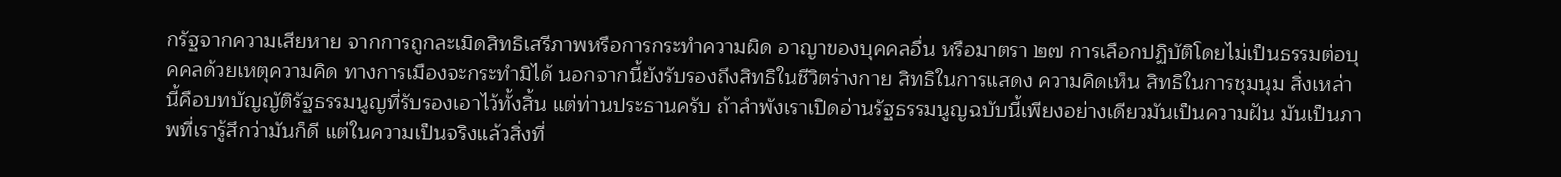กรัฐจากความเสียหาย จากการถูกละเมิดสิทธิเสรีภาพหรือการกระทำความผิด อาญาของบุคคลอื่น หรือมาตรา ๒๗ การเลือกปฏิบัติโดยไม่เป็นธรรมต่อบุคคลด้วยเหตุความคิด ทางการเมืองจะกระทำมิได้ นอกจากนี้ยังรับรองถึงสิทธิในชีวิตร่างกาย สิทธิในการแสดง ความคิดเห็น สิทธิในการชุมนุม สิ่งเหล่านี้คือบทบัญญัติรัฐธรรมนูญที่รับรองเอาไว้ทั้งสิ้น แต่ท่านประธานครับ ถ้าลำพังเราเปิดอ่านรัฐธรรมนูญฉบับนี้เพียงอย่างเดียวมันเป็นความฝัน มันเป็นภาพที่เรารู้สึกว่ามันก็ดี แต่ในความเป็นจริงแล้วสิ่งที่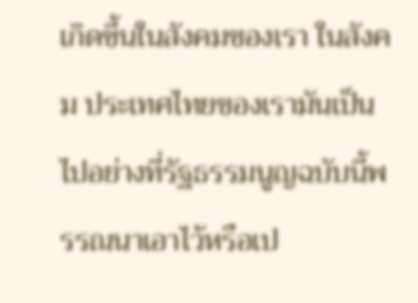เกิดขึ้นในสังคมของเรา ในสังคม ประเทศไทยของเรามันเป็นไปอย่างที่รัฐธรรมนูญฉบับนี้พรรณนาเอาไว้หรือเป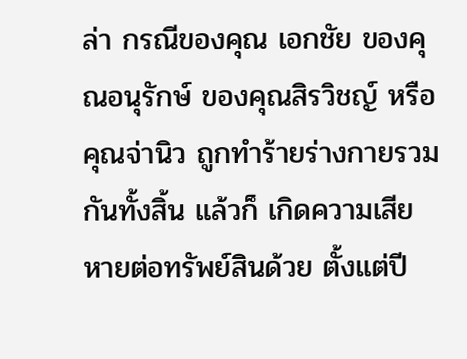ล่า กรณีของคุณ เอกชัย ของคุณอนุรักษ์ ของคุณสิรวิชญ์ หรือคุณจ่านิว ถูกทำร้ายร่างกายรวมกันทั้งสิ้น แล้วก็ เกิดความเสียหายต่อทรัพย์สินด้วย ตั้งแต่ปี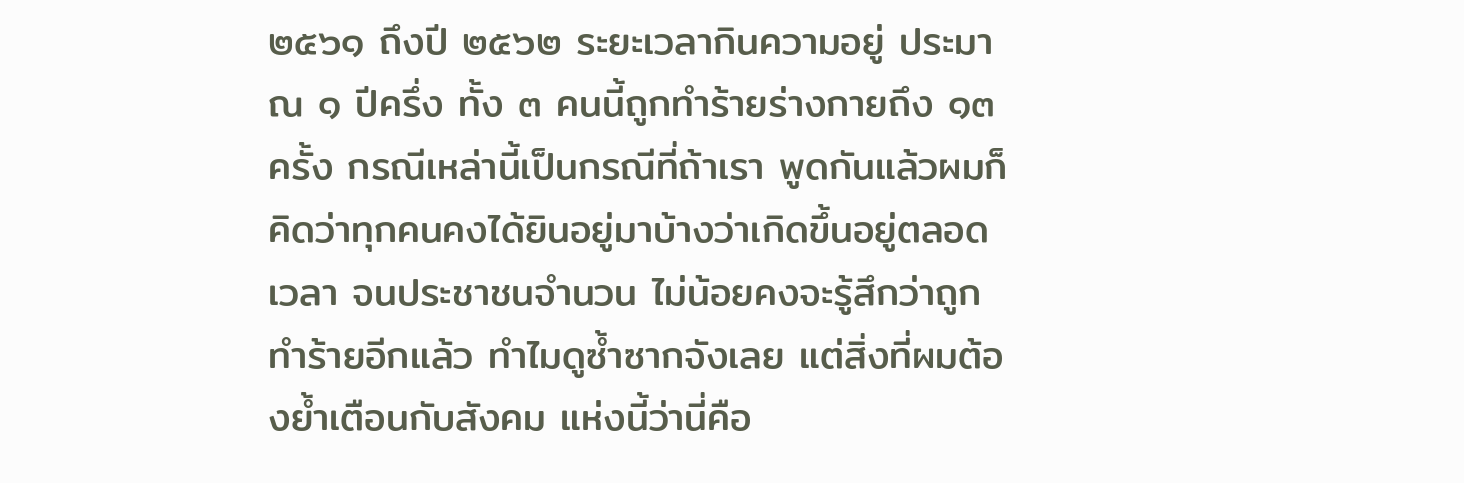๒๕๖๑ ถึงปี ๒๕๖๒ ระยะเวลากินความอยู่ ประมาณ ๑ ปีครึ่ง ทั้ง ๓ คนนี้ถูกทำร้ายร่างกายถึง ๑๓ ครั้ง กรณีเหล่านี้เป็นกรณีที่ถ้าเรา พูดกันแล้วผมก็คิดว่าทุกคนคงได้ยินอยู่มาบ้างว่าเกิดขึ้นอยู่ตลอดเวลา จนประชาชนจำนวน ไม่น้อยคงจะรู้สึกว่าถูกทำร้ายอีกแล้ว ทำไมดูซ้ำซากจังเลย แต่สิ่งที่ผมต้องย้ำเตือนกับสังคม แห่งนี้ว่านี่คือ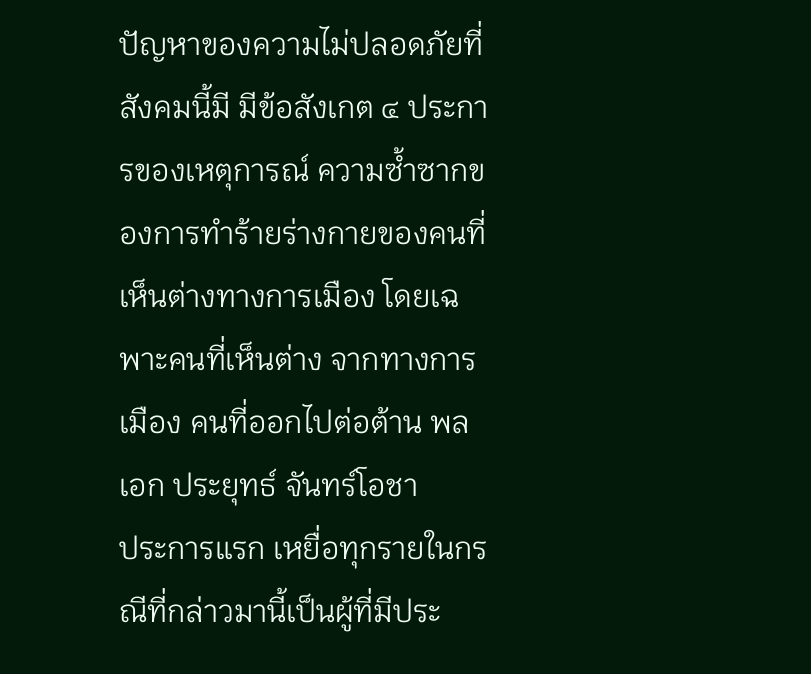ปัญหาของความไม่ปลอดภัยที่สังคมนี้มี มีข้อสังเกต ๔ ประการของเหตุการณ์ ความซ้ำซากของการทำร้ายร่างกายของคนที่เห็นต่างทางการเมือง โดยเฉพาะคนที่เห็นต่าง จากทางการเมือง คนที่ออกไปต่อต้าน พลเอก ประยุทธ์ จันทร์โอชา
ประการแรก เหยื่อทุกรายในกรณีที่กล่าวมานี้เป็นผู้ที่มีประ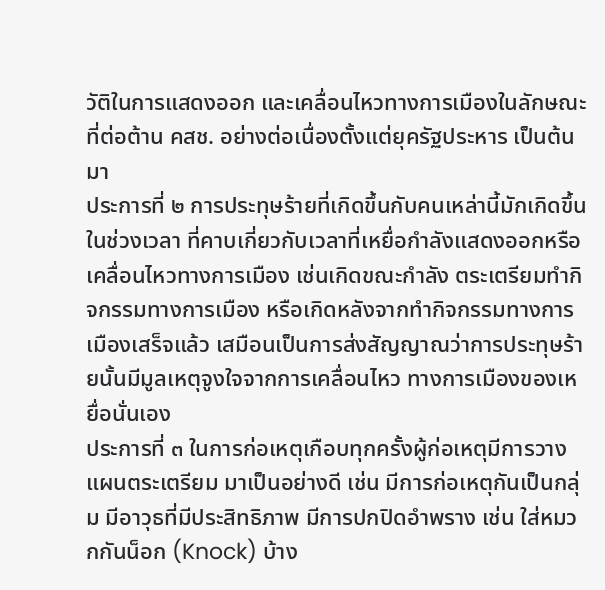วัติในการแสดงออก และเคลื่อนไหวทางการเมืองในลักษณะที่ต่อต้าน คสช. อย่างต่อเนื่องตั้งแต่ยุครัฐประหาร เป็นต้นมา
ประการที่ ๒ การประทุษร้ายที่เกิดขึ้นกับคนเหล่านี้มักเกิดขึ้นในช่วงเวลา ที่คาบเกี่ยวกับเวลาที่เหยื่อกำลังแสดงออกหรือเคลื่อนไหวทางการเมือง เช่นเกิดขณะกำลัง ตระเตรียมทำกิจกรรมทางการเมือง หรือเกิดหลังจากทำกิจกรรมทางการเมืองเสร็จแล้ว เสมือนเป็นการส่งสัญญาณว่าการประทุษร้ายนั้นมีมูลเหตุจูงใจจากการเคลื่อนไหว ทางการเมืองของเหยื่อนั่นเอง
ประการที่ ๓ ในการก่อเหตุเกือบทุกครั้งผู้ก่อเหตุมีการวางแผนตระเตรียม มาเป็นอย่างดี เช่น มีการก่อเหตุกันเป็นกลุ่ม มีอาวุธที่มีประสิทธิภาพ มีการปกปิดอำพราง เช่น ใส่หมวกกันน็อก (Knock) บ้าง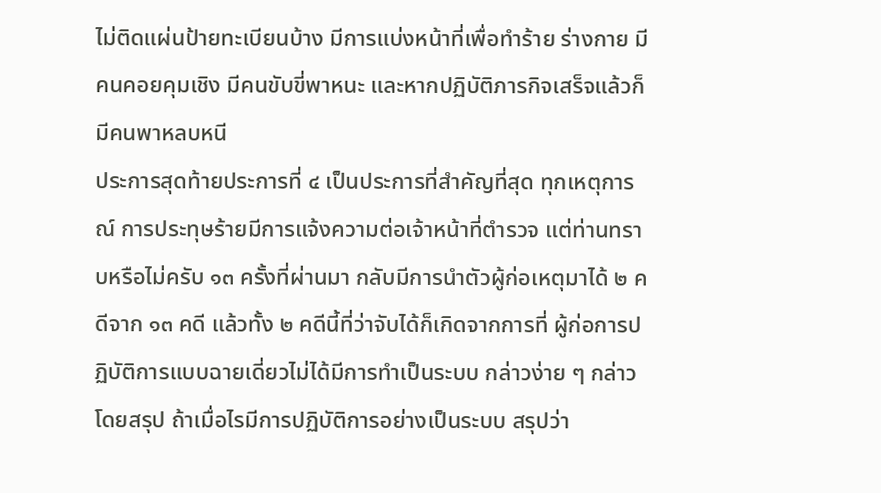ไม่ติดแผ่นป้ายทะเบียนบ้าง มีการแบ่งหน้าที่เพื่อทำร้าย ร่างกาย มีคนคอยคุมเชิง มีคนขับขี่พาหนะ และหากปฏิบัติภารกิจเสร็จแล้วก็มีคนพาหลบหนี
ประการสุดท้ายประการที่ ๔ เป็นประการที่สำคัญที่สุด ทุกเหตุการณ์ การประทุษร้ายมีการแจ้งความต่อเจ้าหน้าที่ตำรวจ แต่ท่านทราบหรือไม่ครับ ๑๓ ครั้งที่ผ่านมา กลับมีการนำตัวผู้ก่อเหตุมาได้ ๒ คดีจาก ๑๓ คดี แล้วทั้ง ๒ คดีนี้ที่ว่าจับได้ก็เกิดจากการที่ ผู้ก่อการปฏิบัติการแบบฉายเดี่ยวไม่ได้มีการทำเป็นระบบ กล่าวง่าย ๆ กล่าวโดยสรุป ถ้าเมื่อไรมีการปฏิบัติการอย่างเป็นระบบ สรุปว่า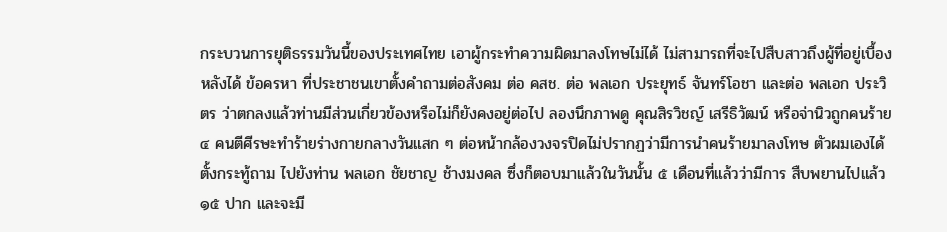กระบวนการยุติธรรมวันนี้ของประเทศไทย เอาผู้กระทำความผิดมาลงโทษไม่ได้ ไม่สามารถที่จะไปสืบสาวถึงผู้ที่อยู่เบื้องหลังได้ ข้อครหา ที่ประชาชนเขาตั้งคำถามต่อสังคม ต่อ คสช. ต่อ พลเอก ประยุทธ์ จันทร์โอชา และต่อ พลเอก ประวิตร ว่าตกลงแล้วท่านมีส่วนเกี่ยวข้องหรือไม่ก็ยังคงอยู่ต่อไป ลองนึกภาพดู คุณสิรวิชญ์ เสรีธิวัฒน์ หรือจ่านิวถูกคนร้าย ๔ คนตีศีรษะทำร้ายร่างกายกลางวันแสก ๆ ต่อหน้ากล้องวงจรปิดไม่ปรากฏว่ามีการนำคนร้ายมาลงโทษ ตัวผมเองได้ตั้งกระทู้ถาม ไปยังท่าน พลเอก ชัยชาญ ช้างมงคล ซึ่งก็ตอบมาแล้วในวันนั้น ๕ เดือนที่แล้วว่ามีการ สืบพยานไปแล้ว ๑๕ ปาก และจะมี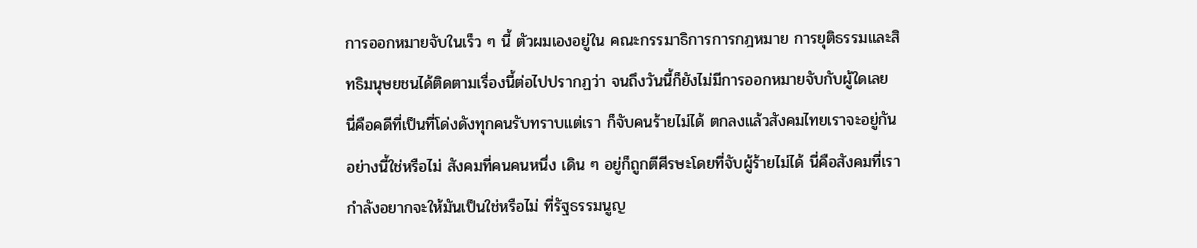การออกหมายจับในเร็ว ๆ นี้ ตัวผมเองอยู่ใน คณะกรรมาธิการการกฎหมาย การยุติธรรมและสิทธิมนุษยชนได้ติดตามเรื่องนี้ต่อไปปรากฏว่า จนถึงวันนี้ก็ยังไม่มีการออกหมายจับกับผู้ใดเลย นี่คือคดีที่เป็นที่โด่งดังทุกคนรับทราบแต่เรา ก็จับคนร้ายไม่ได้ ตกลงแล้วสังคมไทยเราจะอยู่กันอย่างนี้ใช่หรือไม่ สังคมที่คนคนหนึ่ง เดิน ๆ อยู่ก็ถูกตีศีรษะโดยที่จับผู้ร้ายไม่ได้ นี่คือสังคมที่เรากำลังอยากจะให้มันเป็นใช่หรือไม่ ที่รัฐธรรมนูญ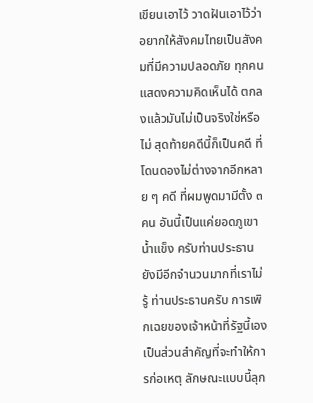เขียนเอาไว้ วาดฝันเอาไว้ว่าอยากให้สังคมไทยเป็นสังคมที่มีความปลอดภัย ทุกคนแสดงความคิดเห็นได้ ตกลงแล้วมันไม่เป็นจริงใช่หรือไม่ สุดท้ายคดีนี้ก็เป็นคดี ที่โดนดองไม่ต่างจากอีกหลาย ๆ คดี ที่ผมพูดมามีตั้ง ๓ คน อันนี้เป็นแค่ยอดภูเขาน้ำแข็ง ครับท่านประธาน ยังมีอีกจำนวนมากที่เราไม่รู้ ท่านประธานครับ การเพิกเฉยของเจ้าหน้าที่รัฐนี้เองเป็นส่วนสำคัญที่จะทำให้การก่อเหตุ ลักษณะแบบนี้ลุก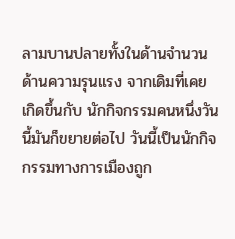ลามบานปลายทั้งในด้านจำนวน ด้านความรุนแรง จากเดิมที่เคยเกิดขึ้นกับ นักกิจกรรมคนหนึ่งวันนี้มันก็ขยายต่อไป วันนี้เป็นนักกิจกรรมทางการเมืองถูก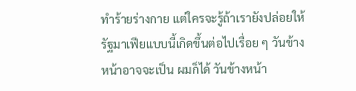ทำร้ายร่างกาย แต่ใครจะรู้ถ้าเรายังปล่อยให้รัฐมาเฟียแบบนี้เกิดขึ้นต่อไปเรื่อย ๆ วันข้างหน้าอาจจะเป็น ผมก็ได้ วันข้างหน้า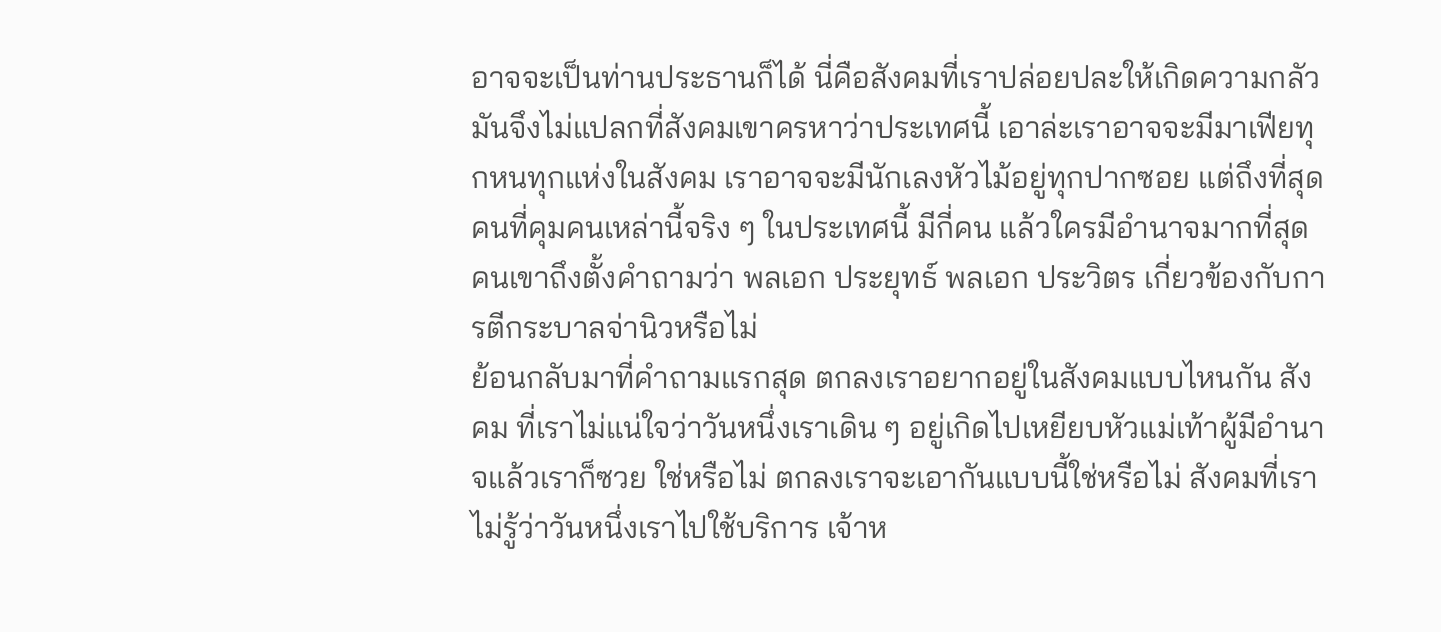อาจจะเป็นท่านประธานก็ได้ นี่คือสังคมที่เราปล่อยปละให้เกิดความกลัว มันจึงไม่แปลกที่สังคมเขาครหาว่าประเทศนี้ เอาล่ะเราอาจจะมีมาเฟียทุกหนทุกแห่งในสังคม เราอาจจะมีนักเลงหัวไม้อยู่ทุกปากซอย แต่ถึงที่สุดคนที่คุมคนเหล่านี้จริง ๆ ในประเทศนี้ มีกี่คน แล้วใครมีอำนาจมากที่สุด คนเขาถึงตั้งคำถามว่า พลเอก ประยุทธ์ พลเอก ประวิตร เกี่ยวข้องกับการตีกระบาลจ่านิวหรือไม่
ย้อนกลับมาที่คำถามแรกสุด ตกลงเราอยากอยู่ในสังคมแบบไหนกัน สังคม ที่เราไม่แน่ใจว่าวันหนึ่งเราเดิน ๆ อยู่เกิดไปเหยียบหัวแม่เท้าผู้มีอำนาจแล้วเราก็ซวย ใช่หรือไม่ ตกลงเราจะเอากันแบบนี้ใช่หรือไม่ สังคมที่เราไม่รู้ว่าวันหนึ่งเราไปใช้บริการ เจ้าห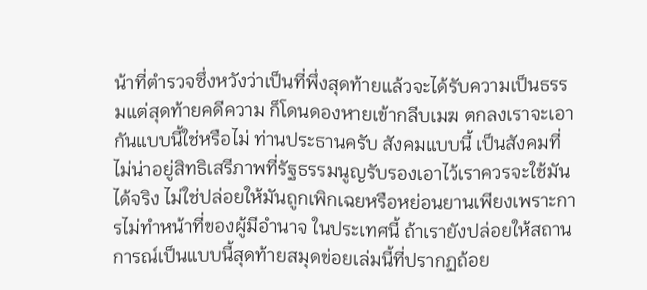น้าที่ตำรวจซึ่งหวังว่าเป็นที่พึ่งสุดท้ายแล้วจะได้รับความเป็นธรรมแต่สุดท้ายคดีความ ก็โดนดองหายเข้ากลีบเมฆ ตกลงเราจะเอากันแบบนี้ใช่หรือไม่ ท่านประธานครับ สังคมแบบนี้ เป็นสังคมที่ไม่น่าอยู่สิทธิเสรีภาพที่รัฐธรรมนูญรับรองเอาไว้เราควรจะใช้มันได้จริง ไม่ใช่ปล่อยให้มันถูกเพิกเฉยหรือหย่อนยานเพียงเพราะการไม่ทำหน้าที่ของผู้มีอำนาจ ในประเทศนี้ ถ้าเรายังปล่อยให้สถานการณ์เป็นแบบนี้สุดท้ายสมุดข่อยเล่มนี้ที่ปรากฏถ้อย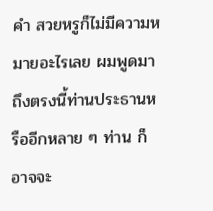คำ สวยหรูก็ไม่มีความหมายอะไรเลย ผมพูดมาถึงตรงนี้ท่านประธานหรืออีกหลาย ๆ ท่าน ก็อาจจะ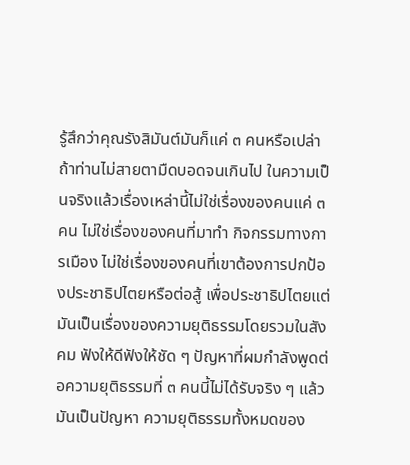รู้สึกว่าคุณรังสิมันต์มันก็แค่ ๓ คนหรือเปล่า ถ้าท่านไม่สายตามืดบอดจนเกินไป ในความเป็นจริงแล้วเรื่องเหล่านี้ไม่ใช่เรื่องของคนแค่ ๓ คน ไม่ใช่เรื่องของคนที่มาทำ กิจกรรมทางการเมือง ไม่ใช่เรื่องของคนที่เขาต้องการปกป้องประชาธิปไตยหรือต่อสู้ เพื่อประชาธิปไตยแต่มันเป็นเรื่องของความยุติธรรมโดยรวมในสังคม ฟังให้ดีฟังให้ชัด ๆ ปัญหาที่ผมกำลังพูดต่อความยุติธรรมที่ ๓ คนนี้ไม่ได้รับจริง ๆ แล้วมันเป็นปัญหา ความยุติธรรมทั้งหมดของ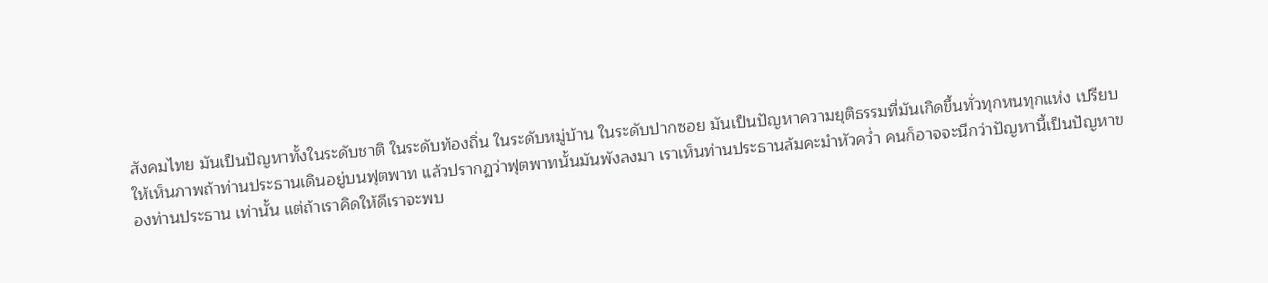สังคมไทย มันเป็นปัญหาทั้งในระดับชาติ ในระดับท้องถิ่น ในระดับหมู่บ้าน ในระดับปากซอย มันเป็นปัญหาความยุติธรรมที่มันเกิดขึ้นทั่วทุกหนทุกแห่ง เปรียบให้เห็นภาพถ้าท่านประธานเดินอยู่บนฟุตพาท แล้วปรากฏว่าฟุตพาทนั้นมันพังลงมา เราเห็นท่านประธานล้มคะมำหัวคว่ำ คนก็อาจจะนึกว่าปัญหานี้เป็นปัญหาของท่านประธาน เท่านั้น แต่ถ้าเราคิดให้ดีเราจะพบ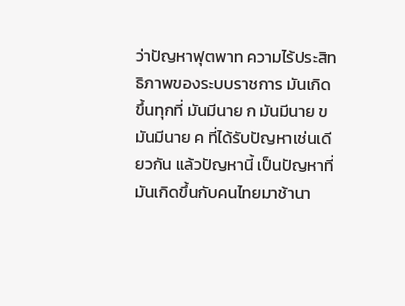ว่าปัญหาฟุตพาท ความไร้ประสิทธิภาพของระบบราชการ มันเกิดขึ้นทุกที่ มันมีนาย ก มันมีนาย ข มันมีนาย ค ที่ได้รับปัญหาเช่นเดียวกัน แล้วปัญหานี้ เป็นปัญหาที่มันเกิดขึ้นกับคนไทยมาช้านา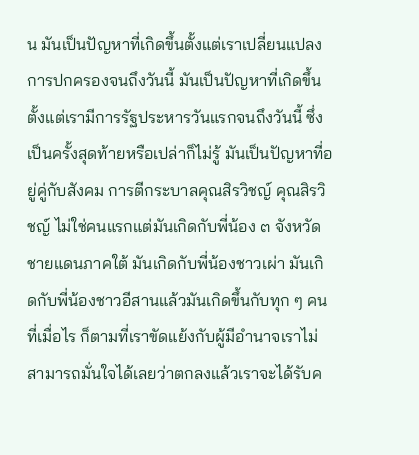น มันเป็นปัญหาที่เกิดขึ้นตั้งแต่เราเปลี่ยนแปลง การปกครองจนถึงวันนี้ มันเป็นปัญหาที่เกิดขึ้นตั้งแต่เรามีการรัฐประหารวันแรกจนถึงวันนี้ ซึ่งเป็นครั้งสุดท้ายหรือเปล่าก็ไม่รู้ มันเป็นปัญหาที่อยู่คู่กับสังคม การตีกระบาลคุณสิรวิชญ์ คุณสิรวิชญ์ ไม่ใช่คนแรกแต่มันเกิดกับพี่น้อง ๓ จังหวัดชายแดนภาคใต้ มันเกิดกับพี่น้องชาวเผ่า มันเกิดกับพี่น้องชาวอีสานแล้วมันเกิดขึ้นกับทุก ๆ คน ที่เมื่อไร ก็ตามที่เราขัดแย้งกับผู้มีอำนาจเราไม่สามารถมั่นใจได้เลยว่าตกลงแล้วเราจะได้รับค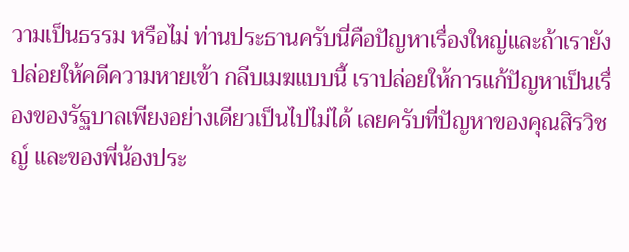วามเป็นธรรม หรือไม่ ท่านประธานครับนี่คือปัญหาเรื่องใหญ่และถ้าเรายังปล่อยให้คดีความหายเข้า กลีบเมฆแบบนี้ เราปล่อยให้การแก้ปัญหาเป็นเรื่องของรัฐบาลเพียงอย่างเดียวเป็นไปไม่ได้ เลยครับที่ปัญหาของคุณสิรวิชญ์ และของพี่น้องประ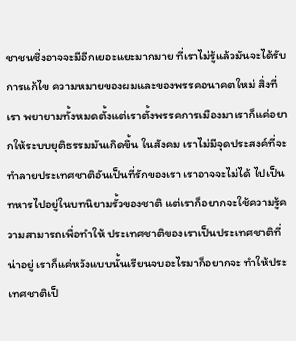ชาชนซึ่งอาจจะมีอีกเยอะแยะมากมาย ที่เราไม่รู้แล้วมันจะได้รับการแก้ไข ความหมายของผมและของพรรคอนาคตใหม่ สิ่งที่เรา พยายามทั้งหมดตั้งแต่เราตั้งพรรคการเมืองมาเราก็แค่อยากให้ระบบยุติธรรมมันเกิดขึ้น ในสังคม เราไม่มีจุดประสงค์ที่จะทำลายประเทศชาติอันเป็นที่รักของเรา เราอาจจะไม่ได้ ไปเป็นทหารไปอยู่ในบทนิยามรั้วของชาติ แต่เราก็อยากจะใช้ความรู้ความสามารถเพื่อทำให้ ประเทศชาติของเราเป็นประเทศชาติที่น่าอยู่ เราก็แค่หวังแบบนั้นเรียนจบอะไรมาก็อยากจะ ทำให้ประเทศชาติเป็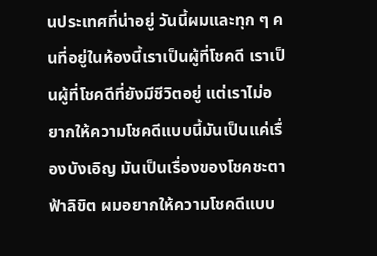นประเทศที่น่าอยู่ วันนี้ผมและทุก ๆ คนที่อยู่ในห้องนี้เราเป็นผู้ที่โชคดี เราเป็นผู้ที่โชคดีที่ยังมีชีวิตอยู่ แต่เราไม่อยากให้ความโชคดีแบบนี้มันเป็นแค่เรื่องบังเอิญ มันเป็นเรื่องของโชคชะตาฟ้าลิขิต ผมอยากให้ความโชคดีแบบ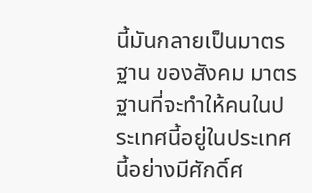นี้มันกลายเป็นมาตรฐาน ของสังคม มาตรฐานที่จะทำให้คนในประเทศนี้อยู่ในประเทศนี้อย่างมีศักดิ์ศ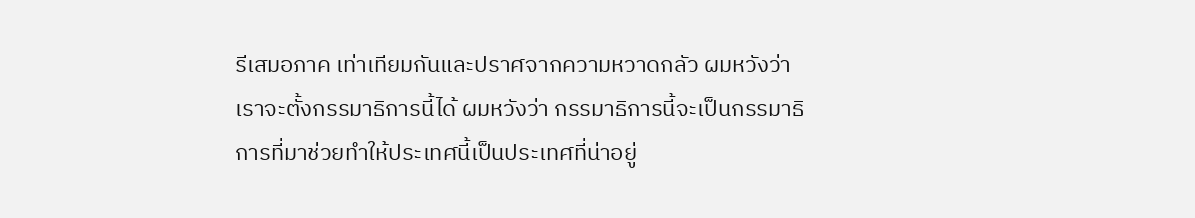รีเสมอภาค เท่าเทียมกันและปราศจากความหวาดกลัว ผมหวังว่าเราจะตั้งกรรมาธิการนี้ได้ ผมหวังว่า กรรมาธิการนี้จะเป็นกรรมาธิการที่มาช่วยทำให้ประเทศนี้เป็นประเทศที่น่าอยู่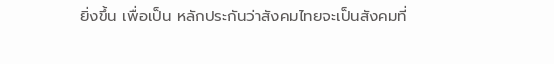ยิ่งขึ้น เพื่อเป็น หลักประกันว่าสังคมไทยจะเป็นสังคมที่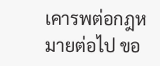เคารพต่อกฎหมายต่อไป ขอ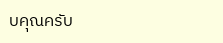บคุณครับ